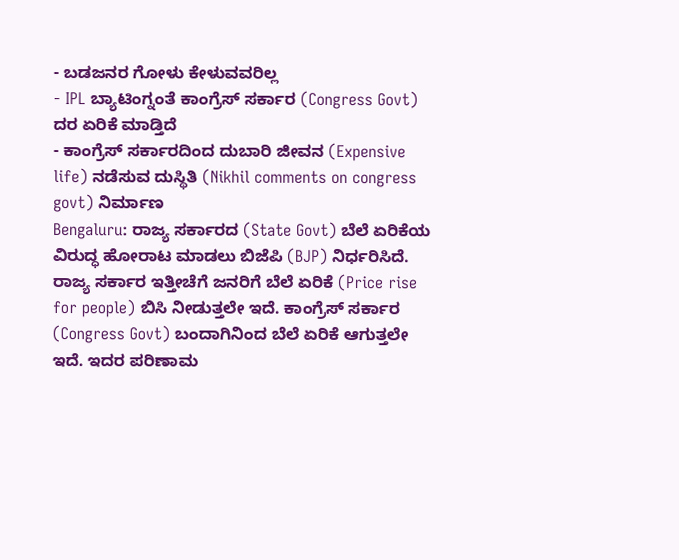- ಬಡಜನರ ಗೋಳು ಕೇಳುವವರಿಲ್ಲ
- IPL ಬ್ಯಾಟಿಂಗ್ನಂತೆ ಕಾಂಗ್ರೆಸ್ ಸರ್ಕಾರ (Congress Govt) ದರ ಏರಿಕೆ ಮಾಡ್ತಿದೆ
- ಕಾಂಗ್ರೆಸ್ ಸರ್ಕಾರದಿಂದ ದುಬಾರಿ ಜೀವನ (Expensive life) ನಡೆಸುವ ದುಸ್ಥಿತಿ (Nikhil comments on congress govt) ನಿರ್ಮಾಣ
Bengaluru: ರಾಜ್ಯ ಸರ್ಕಾರದ (State Govt) ಬೆಲೆ ಏರಿಕೆಯ ವಿರುದ್ಧ ಹೋರಾಟ ಮಾಡಲು ಬಿಜೆಪಿ (BJP) ನಿರ್ಧರಿಸಿದೆ. ರಾಜ್ಯ ಸರ್ಕಾರ ಇತ್ತೀಚೆಗೆ ಜನರಿಗೆ ಬೆಲೆ ಏರಿಕೆ (Price rise for people) ಬಿಸಿ ನೀಡುತ್ತಲೇ ಇದೆ. ಕಾಂಗ್ರೆಸ್ ಸರ್ಕಾರ (Congress Govt) ಬಂದಾಗಿನಿಂದ ಬೆಲೆ ಏರಿಕೆ ಆಗುತ್ತಲೇ ಇದೆ. ಇದರ ಪರಿಣಾಮ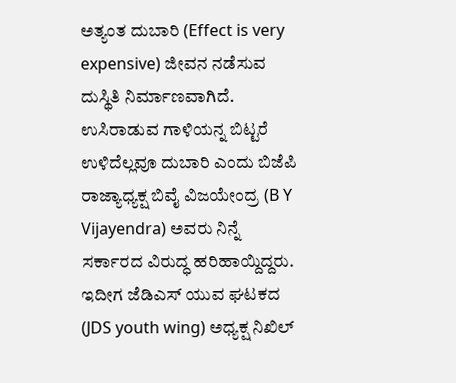ಅತ್ಯಂತ ದುಬಾರಿ (Effect is very expensive) ಜೀವನ ನಡೆಸುವ ದುಸ್ಥಿತಿ ನಿರ್ಮಾಣವಾಗಿದೆ.
ಉಸಿರಾಡುವ ಗಾಳಿಯನ್ನ ಬಿಟ್ಟರೆ ಉಳಿದೆಲ್ಲವೂ ದುಬಾರಿ ಎಂದು ಬಿಜೆಪಿ ರಾಜ್ಯಾಧ್ಯಕ್ಷ ಬಿವೈ ವಿಜಯೇಂದ್ರ (B Y Vijayendra) ಅವರು ನಿನ್ನೆ ಸರ್ಕಾರದ ವಿರುದ್ಧ ಹರಿಹಾಯ್ದಿದ್ದರು. ಇದೀಗ ಜೆಡಿಎಸ್ ಯುವ ಘಟಕದ (JDS youth wing) ಅಧ್ಯಕ್ಷ ನಿಖಿಲ್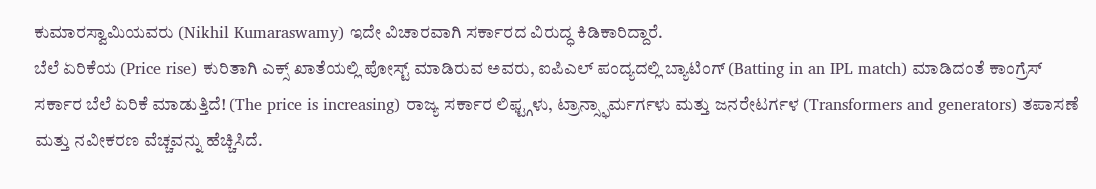ಕುಮಾರಸ್ವಾಮಿಯವರು (Nikhil Kumaraswamy) ಇದೇ ವಿಚಾರವಾಗಿ ಸರ್ಕಾರದ ವಿರುದ್ಧ ಕಿಡಿಕಾರಿದ್ದಾರೆ.
ಬೆಲೆ ಏರಿಕೆಯ (Price rise) ಕುರಿತಾಗಿ ಎಕ್ಸ್ ಖಾತೆಯಲ್ಲಿ ಪೋಸ್ಟ್ ಮಾಡಿರುವ ಅವರು, ಐಪಿಎಲ್ ಪಂದ್ಯದಲ್ಲಿ ಬ್ಯಾಟಿಂಗ್ (Batting in an IPL match) ಮಾಡಿದಂತೆ ಕಾಂಗ್ರೆಸ್ ಸರ್ಕಾರ ಬೆಲೆ ಏರಿಕೆ ಮಾಡುತ್ತಿದೆ! (The price is increasing) ರಾಜ್ಯ ಸರ್ಕಾರ ಲಿಫ್ಟ್ಗಳು, ಟ್ರಾನ್ಸ್ಫಾರ್ಮರ್ಗಳು ಮತ್ತು ಜನರೇಟರ್ಗಳ (Transformers and generators) ತಪಾಸಣೆ ಮತ್ತು ನವೀಕರಣ ವೆಚ್ಚವನ್ನು ಹೆಚ್ಚಿಸಿದೆ.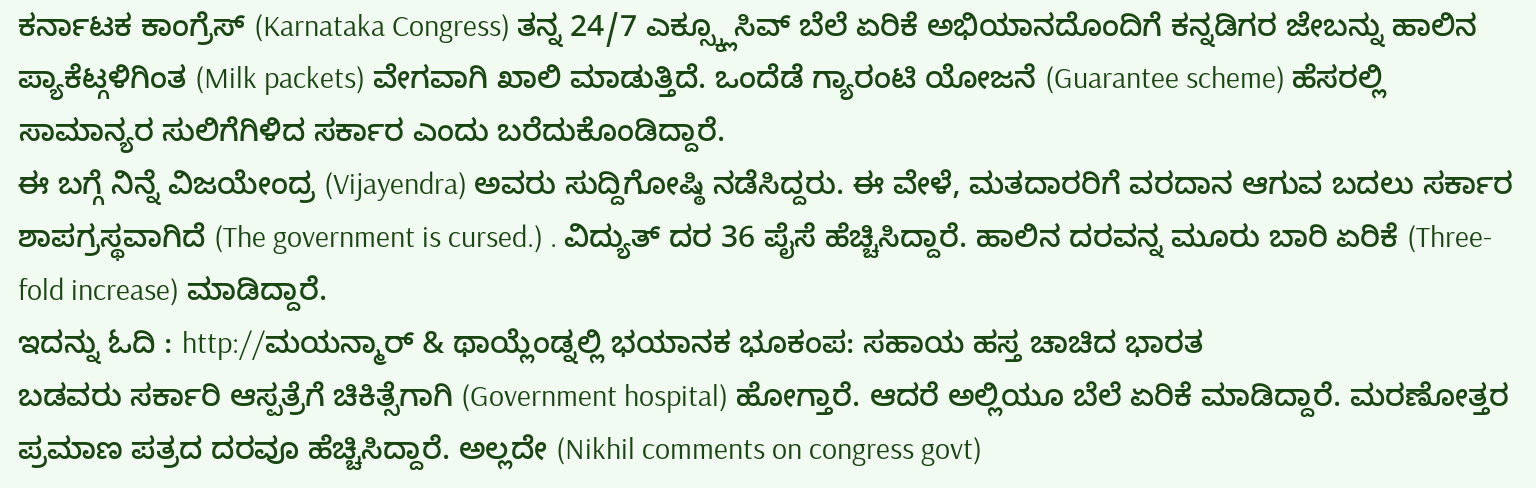ಕರ್ನಾಟಕ ಕಾಂಗ್ರೆಸ್ (Karnataka Congress) ತನ್ನ 24/7 ಎಕ್ಸ್ಕ್ಲೂಸಿವ್ ಬೆಲೆ ಏರಿಕೆ ಅಭಿಯಾನದೊಂದಿಗೆ ಕನ್ನಡಿಗರ ಜೇಬನ್ನು ಹಾಲಿನ ಪ್ಯಾಕೆಟ್ಗಳಿಗಿಂತ (Milk packets) ವೇಗವಾಗಿ ಖಾಲಿ ಮಾಡುತ್ತಿದೆ. ಒಂದೆಡೆ ಗ್ಯಾರಂಟಿ ಯೋಜನೆ (Guarantee scheme) ಹೆಸರಲ್ಲಿ ಸಾಮಾನ್ಯರ ಸುಲಿಗೆಗಿಳಿದ ಸರ್ಕಾರ ಎಂದು ಬರೆದುಕೊಂಡಿದ್ದಾರೆ.
ಈ ಬಗ್ಗೆ ನಿನ್ನೆ ವಿಜಯೇಂದ್ರ (Vijayendra) ಅವರು ಸುದ್ದಿಗೋಷ್ಠಿ ನಡೆಸಿದ್ದರು. ಈ ವೇಳೆ, ಮತದಾರರಿಗೆ ವರದಾನ ಆಗುವ ಬದಲು ಸರ್ಕಾರ ಶಾಪಗ್ರಸ್ಥವಾಗಿದೆ (The government is cursed.) . ವಿದ್ಯುತ್ ದರ 36 ಪೈಸೆ ಹೆಚ್ಚಿಸಿದ್ದಾರೆ. ಹಾಲಿನ ದರವನ್ನ ಮೂರು ಬಾರಿ ಏರಿಕೆ (Three-fold increase) ಮಾಡಿದ್ದಾರೆ.
ಇದನ್ನು ಓದಿ : http://ಮಯನ್ಮಾರ್ & ಥಾಯ್ಲೆಂಡ್ನಲ್ಲಿ ಭಯಾನಕ ಭೂಕಂಪ: ಸಹಾಯ ಹಸ್ತ ಚಾಚಿದ ಭಾರತ
ಬಡವರು ಸರ್ಕಾರಿ ಆಸ್ಪತ್ರೆಗೆ ಚಿಕಿತ್ಸೆಗಾಗಿ (Government hospital) ಹೋಗ್ತಾರೆ. ಆದರೆ ಅಲ್ಲಿಯೂ ಬೆಲೆ ಏರಿಕೆ ಮಾಡಿದ್ದಾರೆ. ಮರಣೋತ್ತರ ಪ್ರಮಾಣ ಪತ್ರದ ದರವೂ ಹೆಚ್ಚಿಸಿದ್ದಾರೆ. ಅಲ್ಲದೇ (Nikhil comments on congress govt)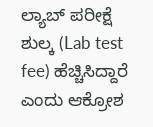ಲ್ಯಾಬ್ ಪರೀಕ್ಷೆ ಶುಲ್ಕ (Lab test fee) ಹೆಚ್ಚಿಸಿದ್ದಾರೆ ಎಂದು ಆಕ್ರೋಶ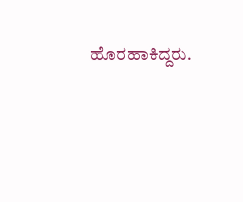ಹೊರಹಾಕಿದ್ದರು.